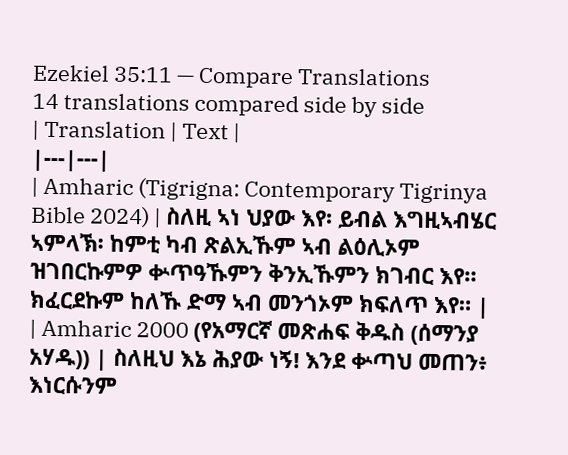Ezekiel 35:11 — Compare Translations
14 translations compared side by side
| Translation | Text |
|---|---|
| Amharic (Tigrigna: Contemporary Tigrinya Bible 2024) | ስለዚ ኣነ ህያው እየ፡ ይብል እግዚኣብሄር ኣምላኽ፡ ከምቲ ካብ ጽልኢኹም ኣብ ልዕሊኦም ዝገበርኩምዎ ቍጥዓኹምን ቅንኢኹምን ክገብር እየ። ክፈርደኩም ከለኹ ድማ ኣብ መንጎኦም ክፍለጥ እየ። |
| Amharic 2000 (የአማርኛ መጽሐፍ ቅዱስ (ሰማንያ አሃዱ)) | ስለዚህ እኔ ሕያው ነኝ! እንደ ቍጣህ መጠን፥ እነርሱንም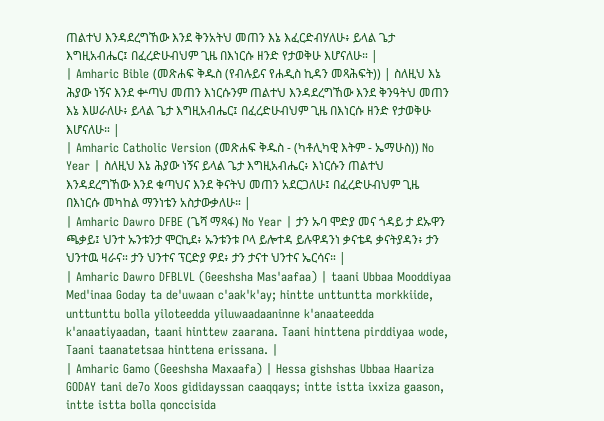ጠልተህ እንዳደረግኸው እንደ ቅንአትህ መጠን እኔ እፈርድብሃለሁ፥ ይላል ጌታ እግዚአብሔር፤ በፈረድሁብህም ጊዜ በእነርሱ ዘንድ የታወቅሁ እሆናለሁ። |
| Amharic Bible (መጽሐፍ ቅዱስ (የብሉይና የሐዲስ ኪዳን መጻሕፍት)) | ስለዚህ እኔ ሕያው ነኝና እንደ ቍጣህ መጠን እነርሱንም ጠልተህ እንዳደረግኸው እንደ ቅንዓትህ መጠን እኔ እሠራለሁ፥ ይላል ጌታ እግዚአብሔር፤ በፈረድሁብህም ጊዜ በእነርሱ ዘንድ የታወቅሁ እሆናለሁ። |
| Amharic Catholic Version (መጽሐፍ ቅዱስ - (ካቶሊካዊ እትም - ኤማሁስ)) No Year | ስለዚህ እኔ ሕያው ነኝና ይላል ጌታ እግዚአብሔር፥ እነርሱን ጠልተህ እንዳደረግኸው እንደ ቁጣህና እንደ ቅናትህ መጠን አደርጋለሁ፤ በፈረድሁብህም ጊዜ በእነርሱ መካከል ማንነቴን አስታውቃለሁ። |
| Amharic Dawro DFBE (ጌሻ ማጻፋ) No Year | ታን ኡባ ሞድያ መና ጎዳይ ታ ደኡዋን ጫቃይ፤ ህንተ ኡንቱንታ ሞርኪደ፥ ኡንቱንቱ ቦላ ይሎተዳ ይሉዋዳንነ ቃናቴዳ ቃናትያዳን፥ ታን ህንተዉ ዛራና። ታን ህንተና ፕርድያ ዎደ፥ ታን ታናተ ህንተና ኤርሳና። |
| Amharic Dawro DFBLVL (Geeshsha Mas'aafaa) | taani Ubbaa Mooddiyaa Med'inaa Goday ta de'uwaan c'aak'k'ay; hintte unttuntta morkkiide, unttunttu bolla yiloteedda yiluwaadaaninne k'anaateedda k'anaatiyaadan, taani hinttew zaarana. Taani hinttena pirddiyaa wode, Taani taanatetsaa hinttena erissana. |
| Amharic Gamo (Geeshsha Maxaafa) | Hessa gishshas Ubbaa Haariza GODAY tani de7o Xoos gididayssan caaqqays; intte istta ixxiza gaason, intte istta bolla qonccisida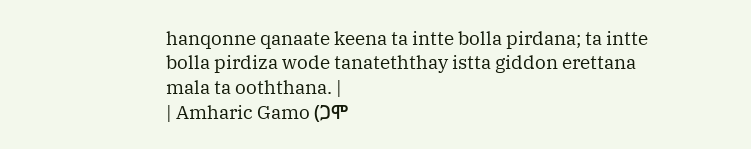hanqonne qanaate keena ta intte bolla pirdana; ta intte bolla pirdiza wode tanateththay istta giddon erettana mala ta ooththana. |
| Amharic Gamo (ጋሞ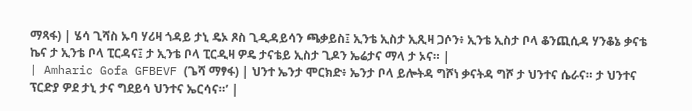ማጻፋ) | ሄሳ ጊሻስ ኡባ ሃሪዛ ጎዳይ ታኒ ዴኦ ጾስ ጊዲዳይሳን ጫቃይስ፤ ኢንቴ ኢስታ ኢጺዛ ጋሶን፥ ኢንቴ ኢስታ ቦላ ቆንጪሲዳ ሃንቆኔ ቃናቴ ኬና ታ ኢንቴ ቦላ ፒርዳና፤ ታ ኢንቴ ቦላ ፒርዲዛ ዎዴ ታናቴይ ኢስታ ጊዶን ኤሬታና ማላ ታ ኦና። |
| Amharic Gofa GFBEVF (ጌሻ ማፃፋ) | ህንተ ኤንታ ሞርክድ፥ ኤንታ ቦላ ይሎትዳ ግሾነ ቃናትዳ ግሾ ታ ህንተና ሴራና። ታ ህንተና ፕርድያ ዎደ ታኒ ታና ግደይሳ ህንተና ኤርሳና።’ |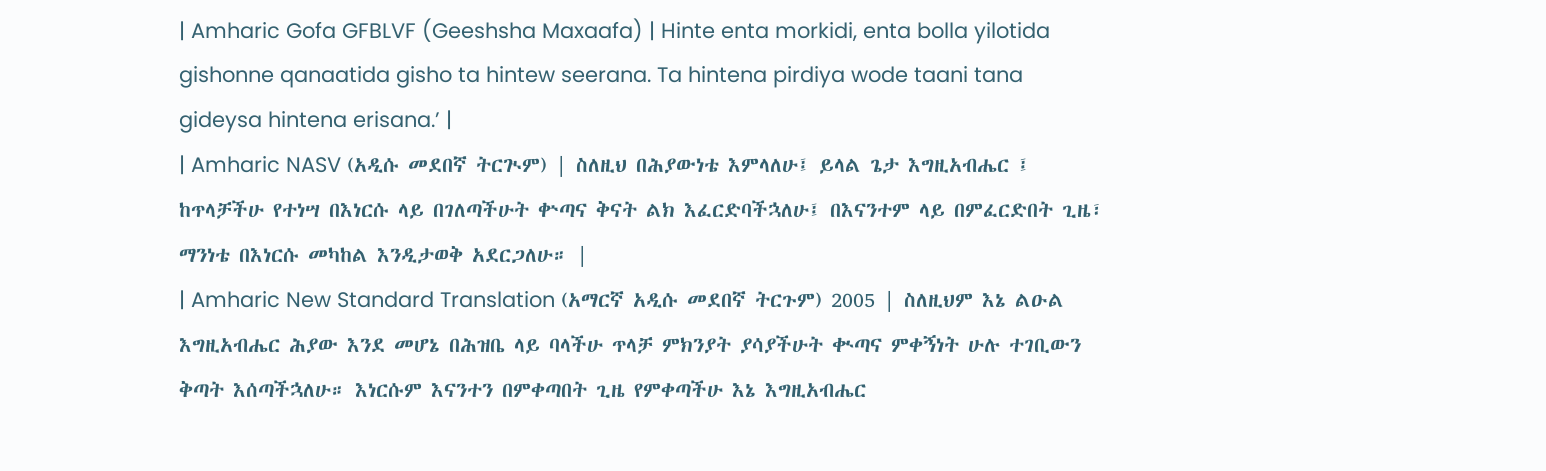| Amharic Gofa GFBLVF (Geeshsha Maxaafa) | Hinte enta morkidi, enta bolla yilotida gishonne qanaatida gisho ta hintew seerana. Ta hintena pirdiya wode taani tana gideysa hintena erisana.’ |
| Amharic NASV (አዲሱ መደበኛ ትርጒም) | ስለዚህ በሕያውነቴ እምላለሁ፤ ይላል ጌታ እግዚአብሔር ፤ ከጥላቻችሁ የተነሣ በእነርሱ ላይ በገለጣችሁት ቍጣና ቅናት ልክ እፈርድባችኋለሁ፤ በእናንተም ላይ በምፈርድበት ጊዜ፣ ማንነቴ በእነርሱ መካከል እንዲታወቅ አደርጋለሁ። |
| Amharic New Standard Translation (አማርኛ አዲሱ መደበኛ ትርጉም) 2005 | ስለዚህም እኔ ልዑል እግዚአብሔር ሕያው እንደ መሆኔ በሕዝቤ ላይ ባላችሁ ጥላቻ ምክንያት ያሳያችሁት ቊጣና ምቀኝነት ሁሉ ተገቢውን ቅጣት እሰጣችኋለሁ። እነርሱም እናንተን በምቀጣበት ጊዜ የምቀጣችሁ እኔ እግዚአብሔር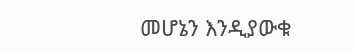መሆኔን እንዲያውቁ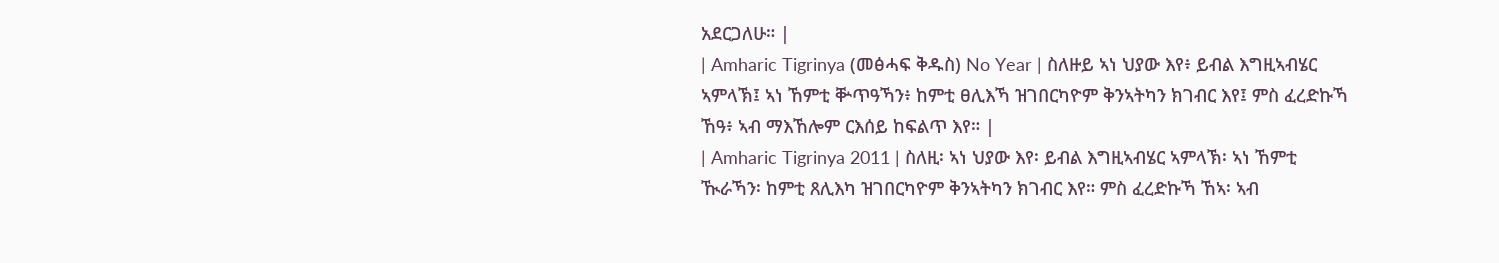አደርጋለሁ። |
| Amharic Tigrinya (መፅሓፍ ቅዱስ) No Year | ስለዙይ ኣነ ህያው እየ፥ ይብል እግዚኣብሄር ኣምላኽ፤ ኣነ ኸምቲ ቝጥዓኻን፥ ከምቲ ፀሊእኻ ዝገበርካዮም ቅንኣትካን ክገብር እየ፤ ምስ ፈረድኩኻ ኸዓ፥ ኣብ ማእኸሎም ርእሰይ ከፍልጥ እየ። |
| Amharic Tigrinya 2011 | ስለዚ፡ ኣነ ህያው እየ፡ ይብል እግዚኣብሄር ኣምላኽ፡ ኣነ ኸምቲ ዂራኻን፡ ከምቲ ጸሊእካ ዝገበርካዮም ቅንኣትካን ክገብር እየ። ምስ ፈረድኩኻ ኸኣ፡ ኣብ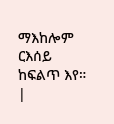ማእከሎም ርእሰይ ከፍልጥ እየ። |